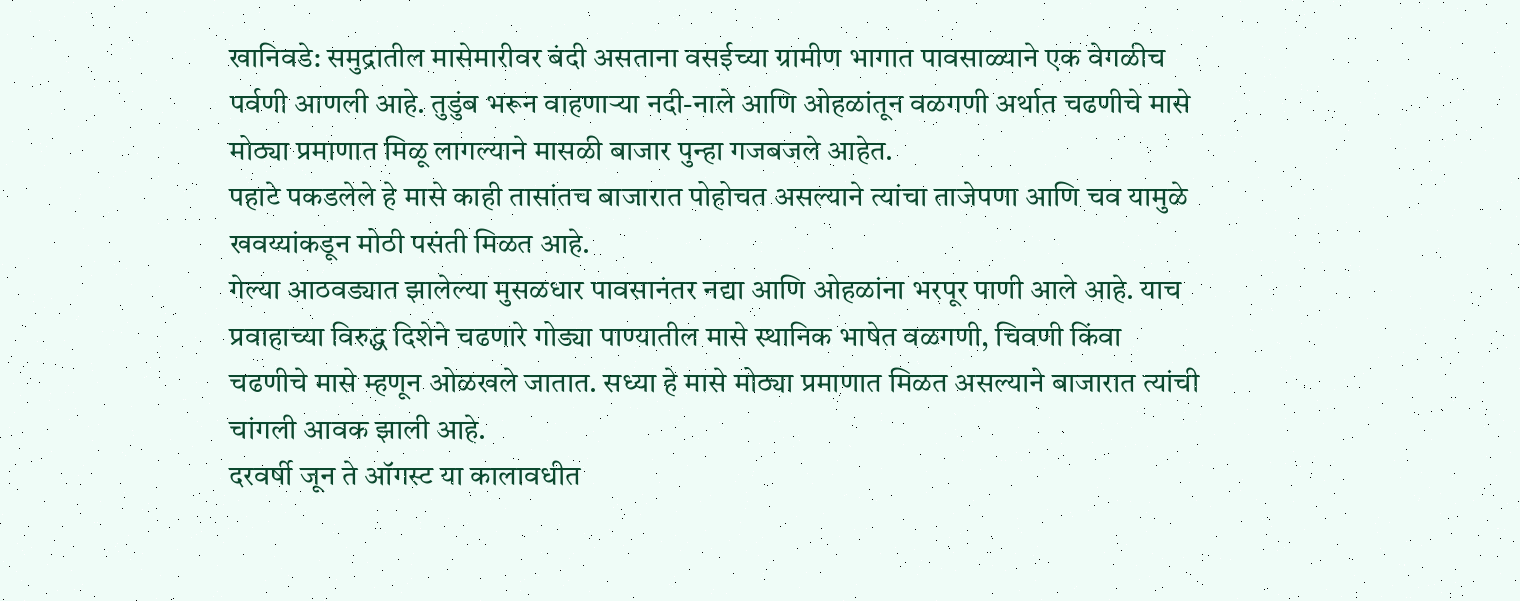खानिवडे: समुद्रातील मासेमारीवर बंदी असताना वसईच्या ग्रामीण भागात पावसाळ्याने एक वेगळीच पर्वणी आणली आहे. तुडुंब भरून वाहणाऱ्या नदी-नाले आणि ओहळांतून वळगणी अर्थात चढणीचे मासे मोठ्या प्रमाणात मिळू लागल्याने मासळी बाजार पुन्हा गजबजले आहेत.
पहाटे पकडलेले हे मासे काही तासांतच बाजारात पोहोचत असल्याने त्यांचा ताजेपणा आणि चव यामुळे खवय्यांकडून मोठी पसंती मिळत आहे.
गेल्या आठवड्यात झालेल्या मुसळधार पावसानंतर नद्या आणि ओहळांना भरपूर पाणी आले आहे. याच प्रवाहाच्या विरुद्ध दिशेने चढणारे गोड्या पाण्यातील मासे स्थानिक भाषेत वळगणी, चिवणी किंवा चढणीचे मासे म्हणून ओळखले जातात. सध्या हे मासे मोठ्या प्रमाणात मिळत असल्याने बाजारात त्यांची चांगली आवक झाली आहे.
दरवर्षी जून ते ऑगस्ट या कालावधीत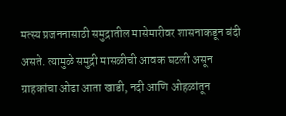मत्स्य प्रजननासाठी समुद्रातील मासेमारीवर शासनाकडून बंदी असते. त्यामुळे समुद्री मासळीची आवक घटली असून ग्राहकांचा ओढा आता खाडी, नदी आणि ओहळांतून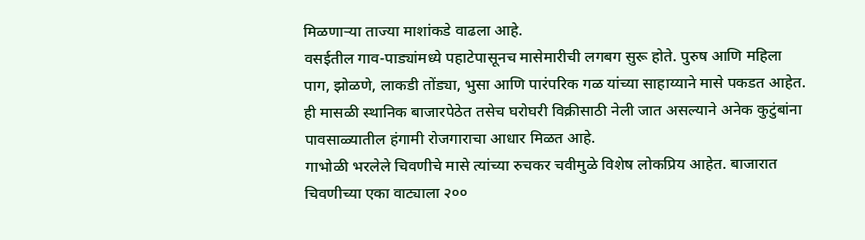मिळणाऱ्या ताज्या माशांकडे वाढला आहे.
वसईतील गाव-पाड्यांमध्ये पहाटेपासूनच मासेमारीची लगबग सुरू होते. पुरुष आणि महिला पाग, झोळणे, लाकडी तोंड्या, भुसा आणि पारंपरिक गळ यांच्या साहाय्याने मासे पकडत आहेत. ही मासळी स्थानिक बाजारपेठेत तसेच घरोघरी विक्रीसाठी नेली जात असल्याने अनेक कुटुंबांना पावसाळ्यातील हंगामी रोजगाराचा आधार मिळत आहे.
गाभोळी भरलेले चिवणीचे मासे त्यांच्या रुचकर चवीमुळे विशेष लोकप्रिय आहेत. बाजारात चिवणीच्या एका वाट्याला २००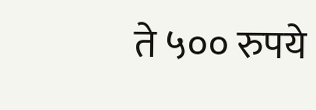ते ५०० रुपये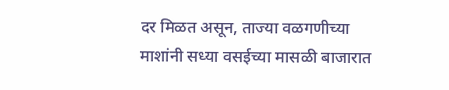दर मिळत असून, ताज्या वळगणीच्या माशांनी सध्या वसईच्या मासळी बाजारात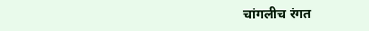चांगलीच रंगत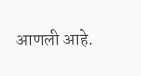आणली आहे.